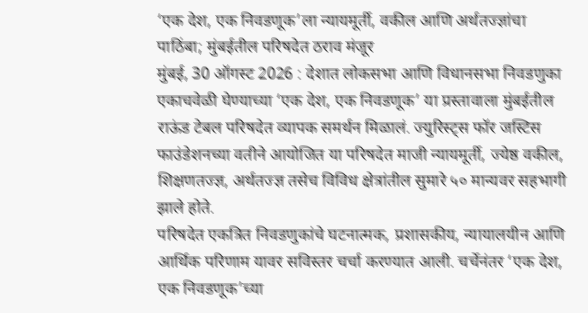‘एक देश, एक निवडणूक’ला न्यायमूर्ती, वकील आणि अर्थतज्ज्ञांचा पाठिंबा; मुंबईतील परिषदेत ठराव मंजूर
मुंबई, 30 ऑगस्ट 2026 : देशात लोकसभा आणि विधानसभा निवडणुका एकाचवेळी घेण्याच्या ‘एक देश, एक निवडणूक’ या प्रस्तावाला मुंबईतील राऊंड टेबल परिषदेत व्यापक समर्थन मिळालं. ज्युरिस्ट्स फॉर जस्टिस फाउंडेशनच्या वतीने आयोजित या परिषदेत माजी न्यायमूर्ती, ज्येष्ठ वकील, शिक्षणतज्ज्ञ, अर्थतज्ज्ञ तसेच विविध क्षेत्रांतील सुमारे ५० मान्यवर सहभागी झाले होते.
परिषदेत एकत्रित निवडणुकांचे घटनात्मक, प्रशासकीय, न्यायालयीन आणि आर्थिक परिणाम यावर सविस्तर चर्चा करण्यात आली. चर्चेनंतर ‘एक देश, एक निवडणूक’च्या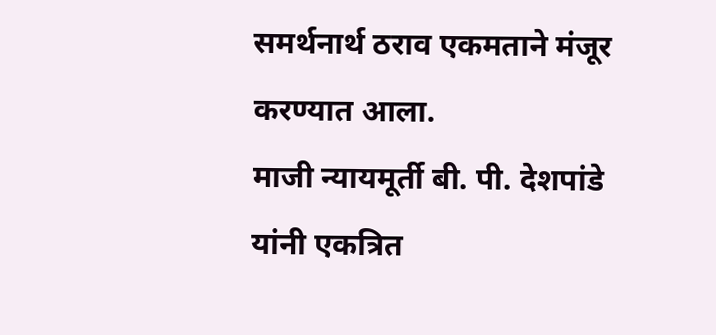समर्थनार्थ ठराव एकमताने मंजूर करण्यात आला.
माजी न्यायमूर्ती बी. पी. देशपांडे यांनी एकत्रित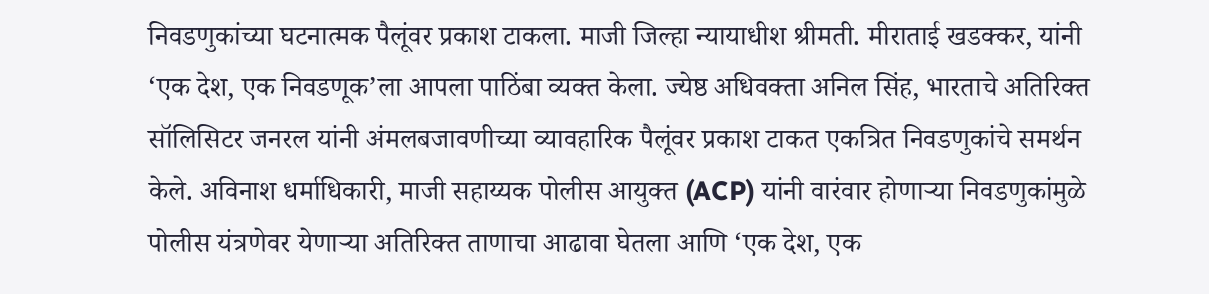निवडणुकांच्या घटनात्मक पैलूंवर प्रकाश टाकला. माजी जिल्हा न्यायाधीश श्रीमती. मीराताई खडक्कर, यांनी ‘एक देश, एक निवडणूक’ला आपला पाठिंबा व्यक्त केला. ज्येष्ठ अधिवक्ता अनिल सिंह, भारताचे अतिरिक्त सॉलिसिटर जनरल यांनी अंमलबजावणीच्या व्यावहारिक पैलूंवर प्रकाश टाकत एकत्रित निवडणुकांचे समर्थन केले. अविनाश धर्माधिकारी, माजी सहाय्यक पोलीस आयुक्त (ACP) यांनी वारंवार होणाऱ्या निवडणुकांमुळे पोलीस यंत्रणेवर येणाऱ्या अतिरिक्त ताणाचा आढावा घेतला आणि ‘एक देश, एक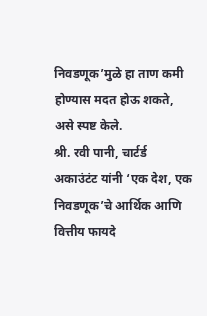निवडणूक’मुळे हा ताण कमी होण्यास मदत होऊ शकते, असे स्पष्ट केले.
श्री. रवी पानी, चार्टर्ड अकाउंटंट यांनी ‘एक देश, एक निवडणूक’चे आर्थिक आणि वित्तीय फायदे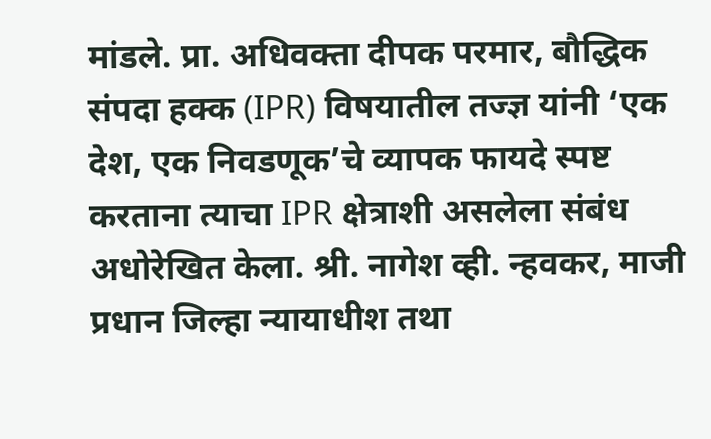मांडले. प्रा. अधिवक्ता दीपक परमार, बौद्धिक संपदा हक्क (IPR) विषयातील तज्ज्ञ यांनी ‘एक देश, एक निवडणूक’चे व्यापक फायदे स्पष्ट करताना त्याचा IPR क्षेत्राशी असलेला संबंध अधोरेखित केला. श्री. नागेश व्ही. न्हवकर, माजी प्रधान जिल्हा न्यायाधीश तथा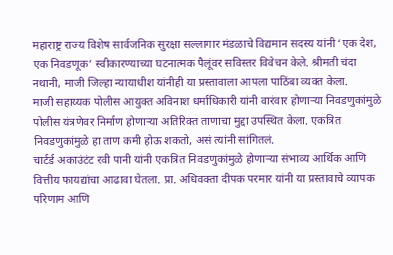महाराष्ट्र राज्य विशेष सार्वजनिक सुरक्षा सल्लागार मंडळाचे विद्यमान सदस्य यांनी ‘एक देश, एक निवडणूक’ स्वीकारण्याच्या घटनात्मक पैलूंवर सविस्तर विवेचन केले. श्रीमती चंदा नथानी, माजी जिल्हा न्यायाधीश यांनीही या प्रस्तावाला आपला पाठिंबा व्यक्त केला.
माजी सहाय्यक पोलीस आयुक्त अविनाश धर्माधिकारी यांनी वारंवार होणाऱ्या निवडणुकांमुळे पोलीस यंत्रणेवर निर्माण होणाऱ्या अतिरिक्त ताणाचा मुद्दा उपस्थित केला. एकत्रित निवडणुकांमुळे हा ताण कमी होऊ शकतो, असं त्यांनी सांगितलं.
चार्टर्ड अकाउंटंट रवी पानी यांनी एकत्रित निवडणुकांमुळे होणाऱ्या संभाव्य आर्थिक आणि वित्तीय फायद्यांचा आढावा घेतला. प्रा. अधिवक्ता दीपक परमार यांनी या प्रस्तावाचे व्यापक परिणाम आणि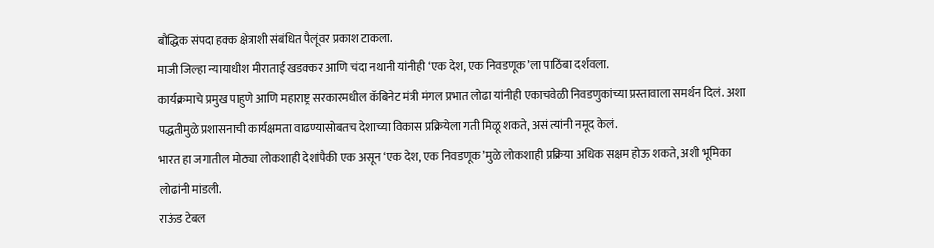बौद्धिक संपदा हक्क क्षेत्राशी संबंधित पैलूंवर प्रकाश टाकला.
माजी जिल्हा न्यायाधीश मीराताई खडक्कर आणि चंदा नथानी यांनीही ‘एक देश, एक निवडणूक’ला पाठिंबा दर्शवला.
कार्यक्रमाचे प्रमुख पाहुणे आणि महाराष्ट्र सरकारमधील कॅबिनेट मंत्री मंगल प्रभात लोढा यांनीही एकाचवेळी निवडणुकांच्या प्रस्तावाला समर्थन दिलं. अशा पद्धतीमुळे प्रशासनाची कार्यक्षमता वाढण्यासोबतच देशाच्या विकास प्रक्रियेला गती मिळू शकते, असं त्यांनी नमूद केलं.
भारत हा जगातील मोठ्या लोकशाही देशांपैकी एक असून ‘एक देश, एक निवडणूक’मुळे लोकशाही प्रक्रिया अधिक सक्षम होऊ शकते, अशी भूमिका लोढांनी मांडली.
राऊंड टेबल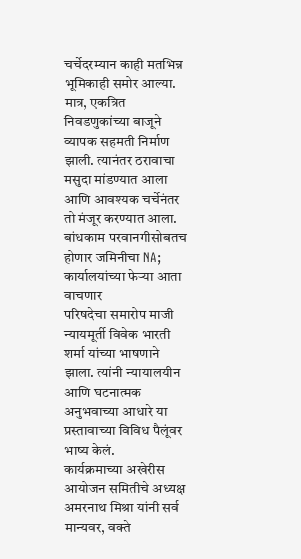चर्चेदरम्यान काही मतभिन्न भूमिकाही समोर आल्या. मात्र, एकत्रित निवडणुकांच्या बाजूने व्यापक सहमती निर्माण झाली. त्यानंतर ठरावाचा मसुदा मांडण्यात आला आणि आवश्यक चर्चेनंतर तो मंजूर करण्यात आला.
बांधकाम परवानगीसोबतच होणार जमिनीचा NA; कार्यालयांच्या फेऱ्या आता वाचणार
परिषदेचा समारोप माजी न्यायमूर्ती विवेक भारती शर्मा यांच्या भाषणाने झाला. त्यांनी न्यायालयीन आणि घटनात्मक अनुभवाच्या आधारे या प्रस्तावाच्या विविध पैलूंवर भाष्य केलं.
कार्यक्रमाच्या अखेरीस आयोजन समितीचे अध्यक्ष अमरनाथ मिश्रा यांनी सर्व मान्यवर, वक्ते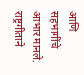आणि सहभागींचे आभार मानले. राष्ट्रगीताने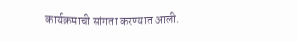कार्यक्रमाची सांगता करण्यात आली.